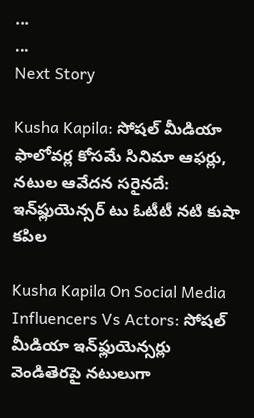...
...
Next Story

Kusha Kapila: సోషల్ మీడియా ఫాలోవర్ల కోసమే సినిమా ఆఫర్లు, నటుల ఆవేదన సరైనదే: ఇన్‌ఫ్లుయెన్సర్ టు ఓటీటీ నటి కుషా కపిల

Kusha Kapila On Social Media Influencers Vs Actors: సోషల్ మీడియా ఇన్‌ఫ్లుయెన్సర్లు వెండితెరపై నటులుగా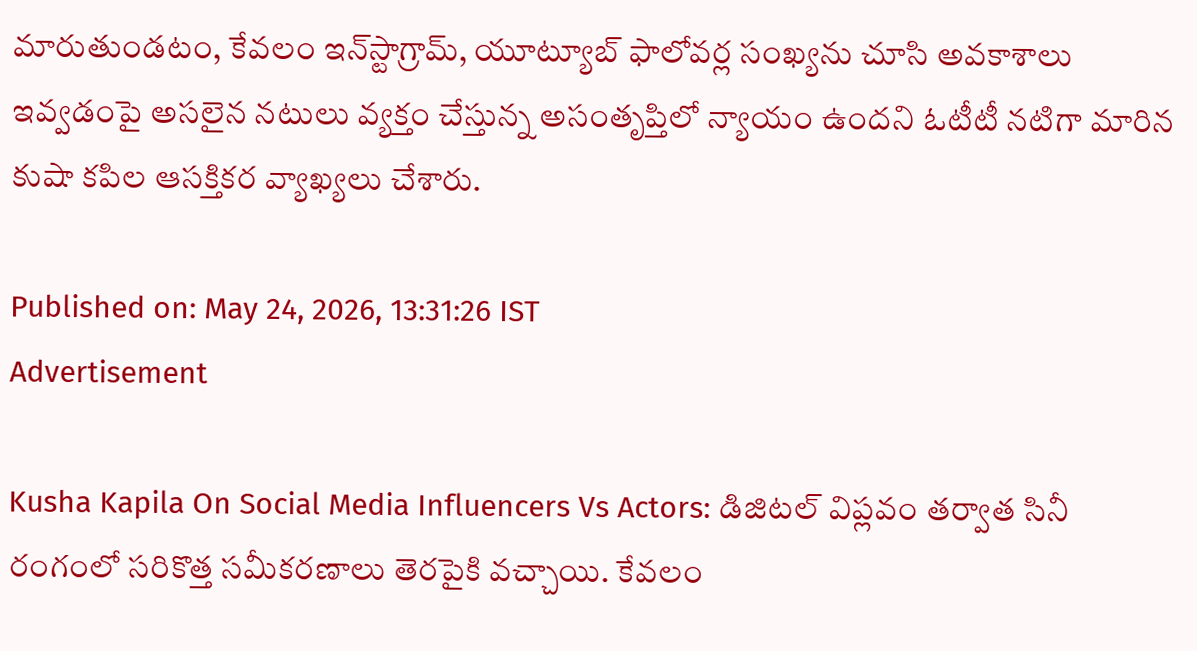మారుతుండటం, కేవలం ఇన్‌స్టాగ్రామ్, యూట్యూబ్ ఫాలోవర్ల సంఖ్యను చూసి అవకాశాలు ఇవ్వడంపై అసలైన నటులు వ్యక్తం చేస్తున్న అసంతృప్తిలో న్యాయం ఉందని ఓటీటీ నటిగా మారిన కుషా కపిల ఆసక్తికర వ్యాఖ్యలు చేశారు.

Published on: May 24, 2026, 13:31:26 IST
Advertisement

Kusha Kapila On Social Media Influencers Vs Actors: డిజిటల్ విప్లవం తర్వాత సినీ రంగంలో సరికొత్త సమీకరణాలు తెరపైకి వచ్చాయి. కేవలం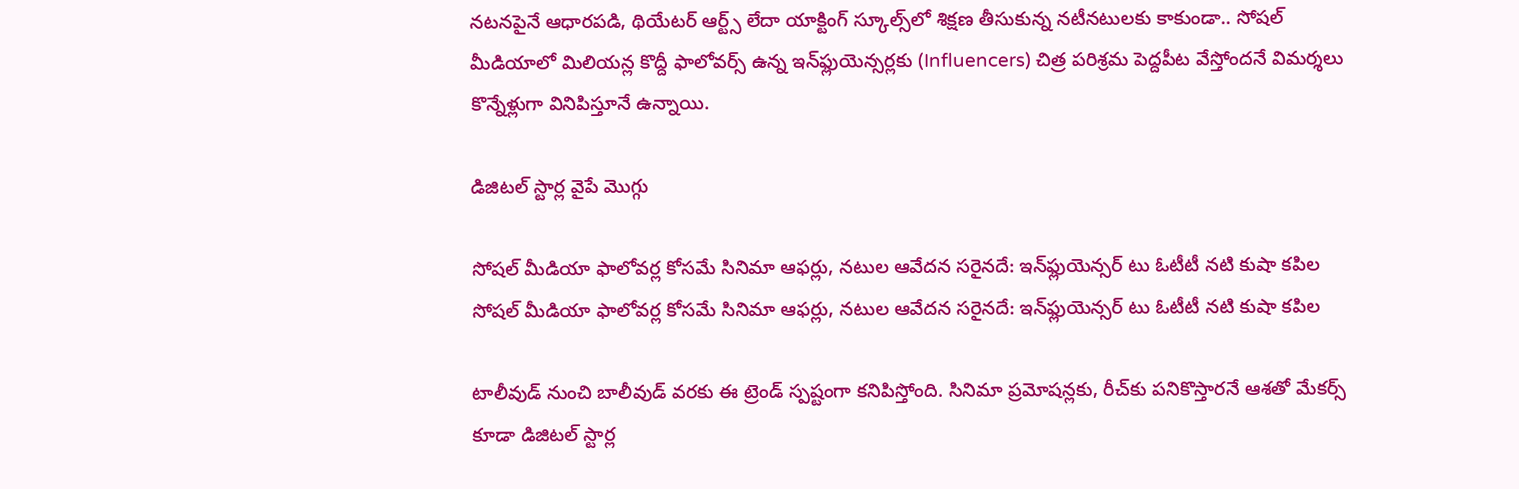నటనపైనే ఆధారపడి, థియేటర్ ఆర్ట్స్ లేదా యాక్టింగ్ స్కూల్స్‌లో శిక్షణ తీసుకున్న నటీనటులకు కాకుండా.. సోషల్ మీడియాలో మిలియన్ల కొద్దీ ఫాలోవర్స్ ఉన్న ఇన్‌ఫ్లుయెన్సర్లకు (Influencers) చిత్ర పరిశ్రమ పెద్దపీట వేస్తోందనే విమర్శలు కొన్నేళ్లుగా వినిపిస్తూనే ఉన్నాయి.

డిజిటల్ స్టార్ల వైపే మొగ్గు

సోషల్ మీడియా ఫాలోవర్ల కోసమే సినిమా ఆఫర్లు, నటుల ఆవేదన సరైనదే: ఇన్‌ఫ్లుయెన్సర్ టు ఓటీటీ నటి కుషా కపిల
సోషల్ మీడియా ఫాలోవర్ల కోసమే సినిమా ఆఫర్లు, నటుల ఆవేదన సరైనదే: ఇన్‌ఫ్లుయెన్సర్ టు ఓటీటీ నటి కుషా కపిల

టాలీవుడ్ నుంచి బాలీవుడ్ వరకు ఈ ట్రెండ్ స్పష్టంగా కనిపిస్తోంది. సినిమా ప్రమోషన్లకు, రీచ్‌కు పనికొస్తారనే ఆశతో మేకర్స్ కూడా డిజిటల్ స్టార్ల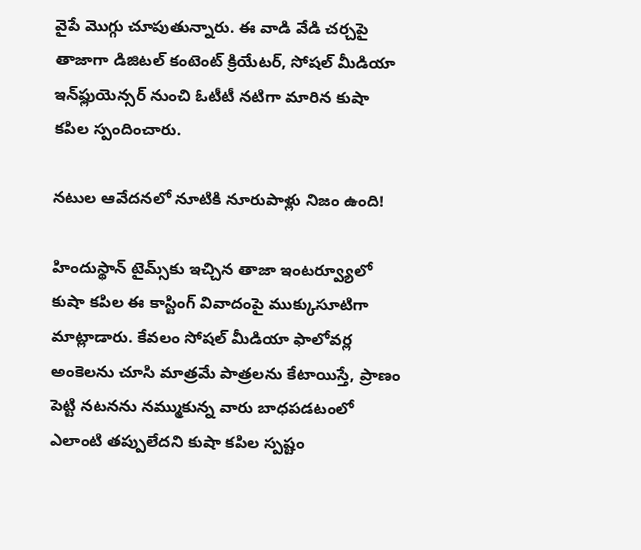వైపే మొగ్గు చూపుతున్నారు. ఈ వాడి వేడి చర్చపై తాజాగా డిజిటల్ కంటెంట్ క్రియేటర్, సోషల్ మీడియా ఇన్‌ఫ్లుయెన్సర్ నుంచి ఓటీటీ నటిగా మారిన కుషా కపిల స్పందించారు.

నటుల ఆవేదనలో నూటికి నూరుపాళ్లు నిజం ఉంది!

హిందుస్థాన్ టైమ్స్‌కు ఇచ్చిన తాజా ఇంటర్వ్యూలో కుషా కపిల ఈ కాస్టింగ్ వివాదంపై ముక్కుసూటిగా మాట్లాడారు. కేవలం సోషల్ మీడియా ఫాలోవర్ల అంకెలను చూసి మాత్రమే పాత్రలను కేటాయిస్తే, ప్రాణం పెట్టి నటనను నమ్ముకున్న వారు బాధపడటంలో ఎలాంటి తప్పులేదని కుషా కపిల స్పష్టం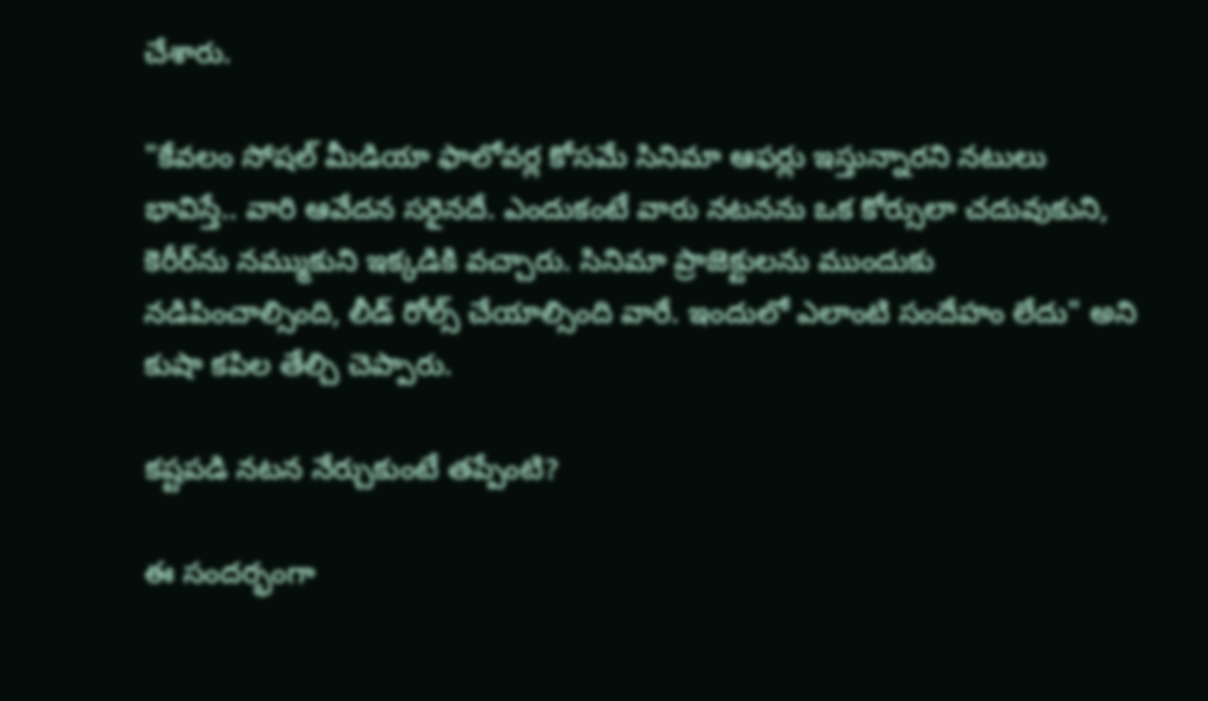చేశారు.

"కేవలం సోషల్ మీడియా ఫాలోవర్ల కోసమే సినిమా ఆఫర్లు ఇస్తున్నారని నటులు భావిస్తే.. వారి ఆవేదన సరైనదే. ఎందుకంటే వారు నటనను ఒక కోర్సులా చదువుకుని, కెరీర్‌ను నమ్ముకుని ఇక్కడికి వచ్చారు. సినిమా ప్రాజెక్టులను ముందుకు నడిపించాల్సింది, లీడ్ రోల్స్ చేయాల్సింది వారే. ఇందులో ఎలాంటి సందేహం లేదు" అని కుషా కపిల తేల్చి చెప్పారు.

కష్టపడి నటన నేర్చుకుంటే తప్పేంటి?

ఈ సందర్భంగా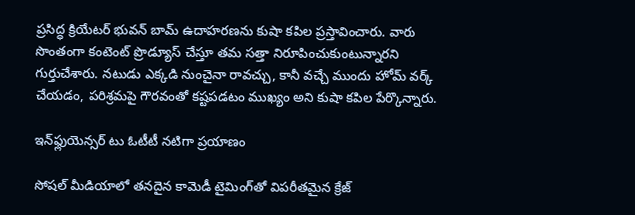ప్రసిద్ధ క్రియేటర్ భువన్ బామ్ ఉదాహరణను కుషా కపిల ప్రస్తావించారు. వారు సొంతంగా కంటెంట్ ప్రొడ్యూస్ చేస్తూ తమ సత్తా నిరూపించుకుంటున్నారని గుర్తుచేశారు. నటుడు ఎక్కడి నుంచైనా రావచ్చు, కానీ వచ్చే ముందు హోమ్ వర్క్ చేయడం, పరిశ్రమపై గౌరవంతో కష్టపడటం ముఖ్యం అని కుషా కపిల పేర్కొన్నారు.

ఇన్‌ఫ్లుయెన్సర్ టు ఓటీటీ నటిగా ప్రయాణం

సోషల్ మీడియాలో తనదైన కామెడీ టైమింగ్‌తో విపరీతమైన క్రేజ్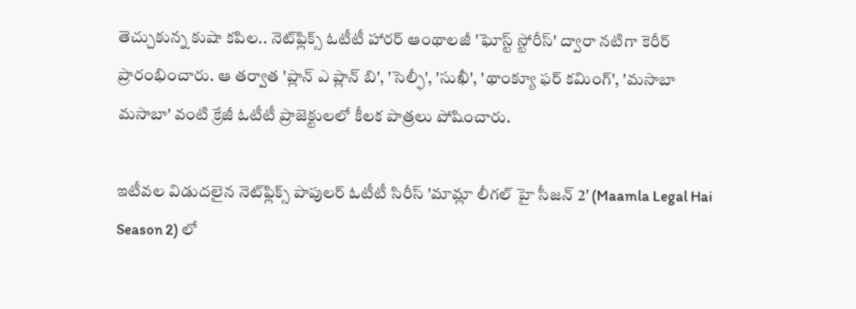తెచ్చుకున్న కుషా కపిల.. నెట్‌ఫ్లిక్స్ ఓటీటీ హారర్ ఆంథాలజీ 'ఘోస్ట్ స్టోరీస్' ద్వారా నటిగా కెరీర్ ప్రారంభించారు. ఆ తర్వాత 'ప్లాన్ ఎ ప్లాన్ బి', 'సెల్ఫీ', 'సుఖీ', 'థాంక్యూ ఫర్ కమింగ్', 'మసాబా మసాబా' వంటి క్రేజీ ఓటీటీ ప్రాజెక్టులలో కీలక పాత్రలు పోషించారు.

ఇటీవల విడుదలైన నెట్‌ఫ్లిక్స్ పాపులర్ ఓటీటీ సిరీస్ 'మామ్లా లీగల్ హై సీజన్ 2' (Maamla Legal Hai Season 2) లో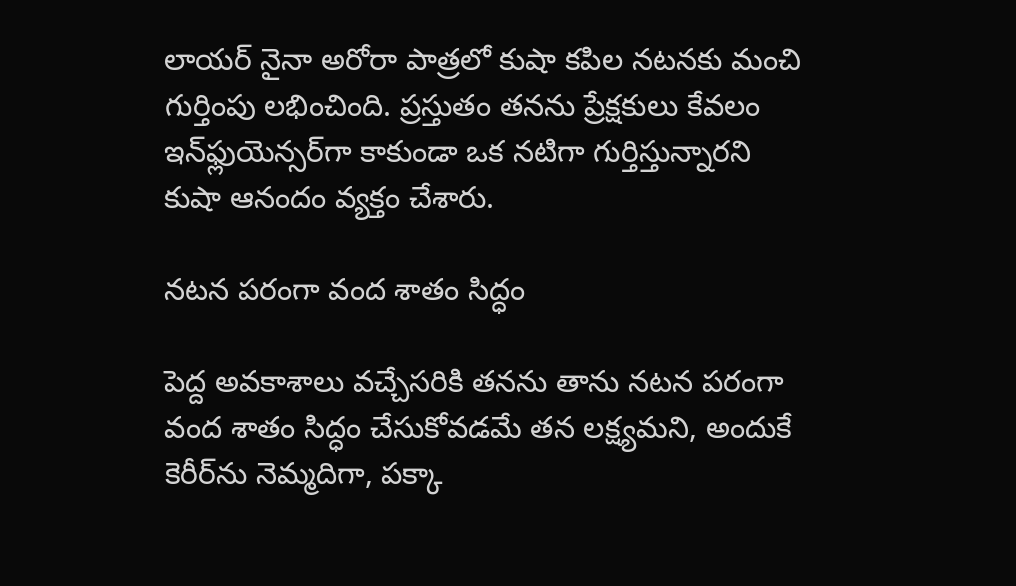లాయర్ నైనా అరోరా పాత్రలో కుషా కపిల నటనకు మంచి గుర్తింపు లభించింది. ప్రస్తుతం తనను ప్రేక్షకులు కేవలం ఇన్‌ఫ్లుయెన్సర్‌గా కాకుండా ఒక నటిగా గుర్తిస్తున్నారని కుషా ఆనందం వ్యక్తం చేశారు.

నటన పరంగా వంద శాతం సిద్ధం

పెద్ద అవకాశాలు వచ్చేసరికి తనను తాను నటన పరంగా వంద శాతం సిద్ధం చేసుకోవడమే తన లక్ష్యమని, అందుకే కెరీర్‌ను నెమ్మదిగా, పక్కా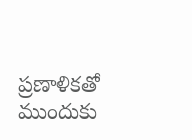ప్రణాళికతో ముందుకు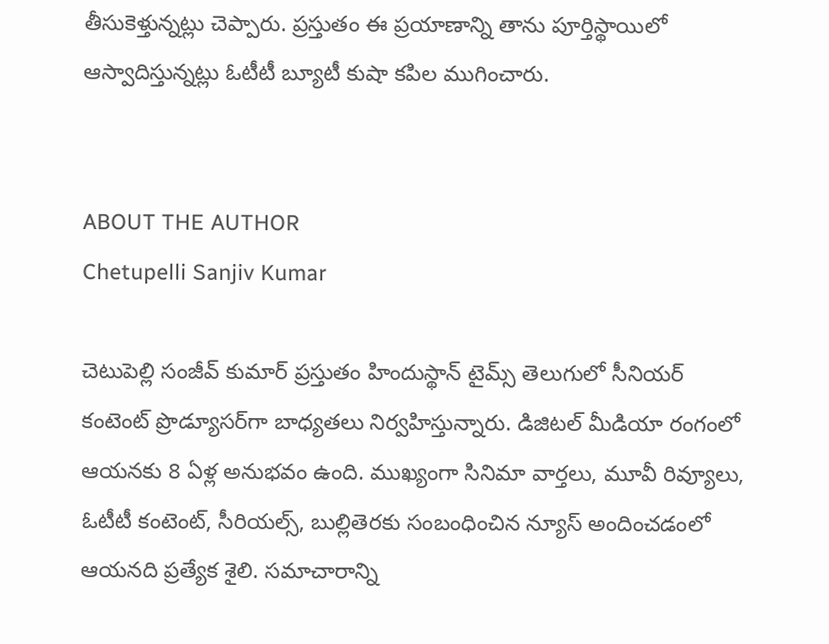తీసుకెళ్తున్నట్లు చెప్పారు. ప్రస్తుతం ఈ ప్రయాణాన్ని తాను పూర్తిస్థాయిలో ఆస్వాదిస్తున్నట్లు ఓటీటీ బ్యూటీ కుషా కపిల ముగించారు.


ABOUT THE AUTHOR
Chetupelli Sanjiv Kumar

చెటుపెల్లి సంజీవ్ కుమార్ ప్రస్తుతం హిందుస్థాన్ టైమ్స్ తెలుగులో సీనియర్ కంటెంట్ ప్రొడ్యూసర్‌గా బాధ్యతలు నిర్వహిస్తున్నారు. డిజిటల్ మీడియా రంగంలో ఆయనకు 8 ఏళ్ల అనుభవం ఉంది. ముఖ్యంగా సినిమా వార్తలు, మూవీ రివ్యూలు, ఓటీటీ కంటెంట్, సీరియల్స్, బుల్లితెరకు సంబంధించిన న్యూస్ అందించడంలో ఆయనది ప్రత్యేక శైలి. సమాచారాన్ని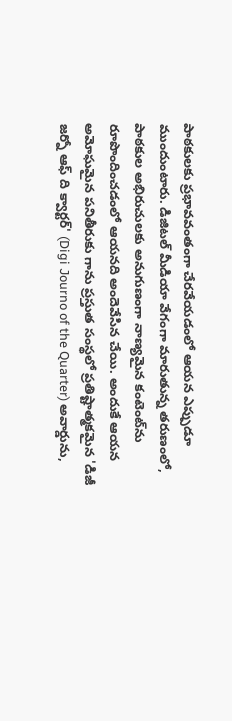పాఠకులకు ప్రభావవంతంగా చేరవేయడంలో ఆయన ఎప్పుడూ ముందుంటారు. డిజిటల్ మీడియా వేగంగా మారుతున్న తరుణంలో, పాఠకుల అభిరుచులకు అనుగుణంగా నాణ్యమైన కంటెంట్‌ను రూపొందించడంలో ఆయనది అందెవేసిన చేయి. అందుకే ఆయన అమోఘమైన పనితీరుకు గాను ప్రస్తుత సంస్థలో ప్రతిష్టాత్మకమైన 'డిజీ జర్నో ఆఫ్ ది క్వార్టర్' (Digi Journo of the Quarter) అవార్డును,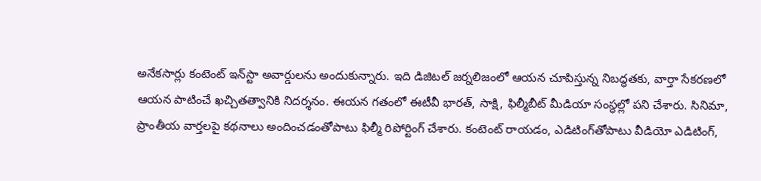అనేకసార్లు కంటెంట్ ఇన్‌స్టా అవార్డులను అందుకున్నారు. ఇది డిజిటల్ జర్నలిజంలో ఆయన చూపిస్తున్న నిబద్ధతకు, వార్తా సేకరణలో ఆయన పాటించే ఖచ్చితత్వానికి నిదర్శనం. ఈయన గతంలో ఈటీవీ భారత్, సాక్షి, ఫిల్మీబీట్ మీడియా సంస్థల్లో పని చేశారు. సినిమా, ప్రాంతీయ వార్తలపై కథనాలు అందించడంతోపాటు ఫిల్మీ రిపోర్టింగ్ చేశారు. కంటెంట్ రాయడం, ఎడిటింగ్‌తోపాటు వీడియో ఎడిటింగ్,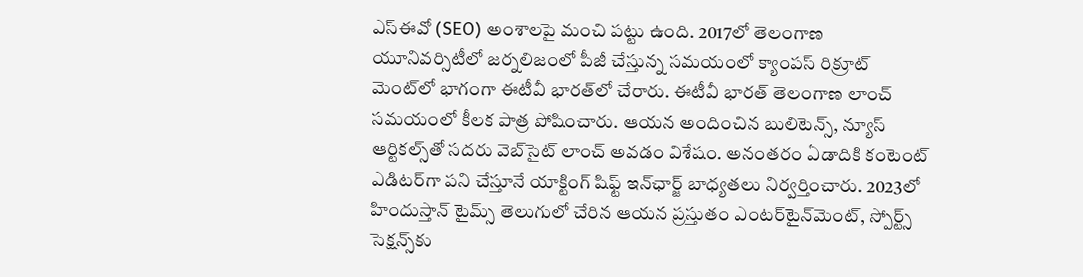ఎస్‌ఈవో (SEO) అంశాలపై మంచి పట్టు ఉంది. 2017లో తెలంగాణ యూనివర్సిటీలో జర్నలిజంలో పీజీ చేస్తున్న సమయంలో క్యాంపస్ రిక్రూట్ మెంట్‌లో భాగంగా ఈటీవీ భారత్‌లో చేరారు. ఈటీవీ భారత్ తెలంగాణ లాంచ్ సమయంలో కీలక పాత్ర పోషించారు. ఆయన అందించిన బులిటెన్స్, న్యూస్ ఆర్టికల్స్‌తో సదరు వెబ్‌సైట్ లాంచ్ అవడం విశేషం. అనంతరం ఏడాదికి కంటెంట్ ఎడిటర్‌గా పని చేస్తూనే యాక్టింగ్ షిఫ్ట్ ఇన్‌ఛార్జ్ బాధ్యతలు నిర్వర్తించారు. 2023లో హిందుస్తాన్ టైమ్స్ తెలుగులో చేరిన ఆయన ప్రస్తుతం ఎంటర్‌టైన్‌మెంట్, స్పోర్ట్స్ సెక్షన్స్‌కు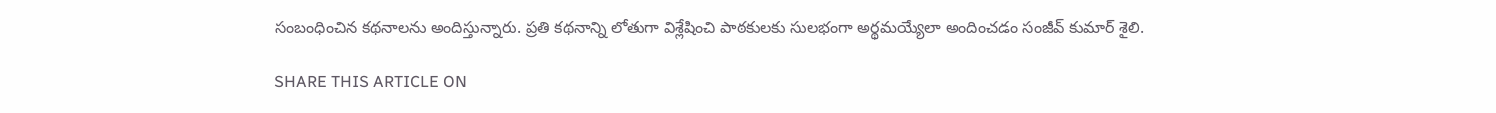సంబంధించిన కథనాలను అందిస్తున్నారు. ప్రతి కథనాన్ని లోతుగా విశ్లేషించి పాఠకులకు సులభంగా అర్థమయ్యేలా అందించడం సంజీవ్ కుమార్ శైలి.

SHARE THIS ARTICLE ON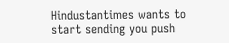Hindustantimes wants to start sending you push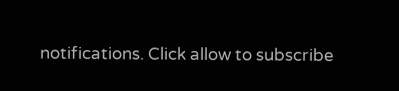notifications. Click allow to subscribe